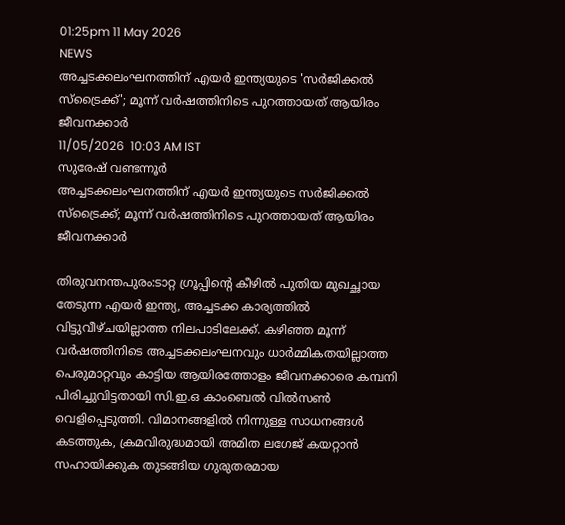01:25pm 11 May 2026
NEWS
അച്ചടക്കലംഘനത്തിന് എയർ ഇന്ത്യയുടെ 'സർജിക്കൽ സ്ട്രൈക്ക്'; മൂന്ന് വർഷത്തിനിടെ പുറത്തായത് ആയിരം ജീവനക്കാർ
11/05/2026  10:03 AM IST
സുരേഷ് വണ്ടന്നൂർ
അച്ചടക്കലംഘനത്തിന് എയർ ഇന്ത്യയുടെ സർജിക്കൽ സ്ട്രൈക്ക്; മൂന്ന് വർഷത്തിനിടെ പുറത്തായത് ആയിരം ജീവനക്കാർ

തിരുവനന്തപുരം:ടാറ്റ ഗ്രൂപ്പിന്റെ കീഴിൽ പുതിയ മുഖച്ഛായ തേടുന്ന എയർ ഇന്ത്യ, അച്ചടക്ക കാര്യത്തിൽ വിട്ടുവീഴ്ചയില്ലാത്ത നിലപാടിലേക്ക്. കഴിഞ്ഞ മൂന്ന് വർഷത്തിനിടെ അച്ചടക്കലംഘനവും ധാർമ്മികതയില്ലാത്ത പെരുമാറ്റവും കാട്ടിയ ആയിരത്തോളം ജീവനക്കാരെ കമ്പനി പിരിച്ചുവിട്ടതായി സി.ഇ.ഒ കാംബെൽ വിൽസൺ വെളിപ്പെടുത്തി. വിമാനങ്ങളിൽ നിന്നുള്ള സാധനങ്ങൾ കടത്തുക, ക്രമവിരുദ്ധമായി അമിത ലഗേജ് കയറ്റാൻ സഹായിക്കുക തുടങ്ങിയ ഗുരുതരമായ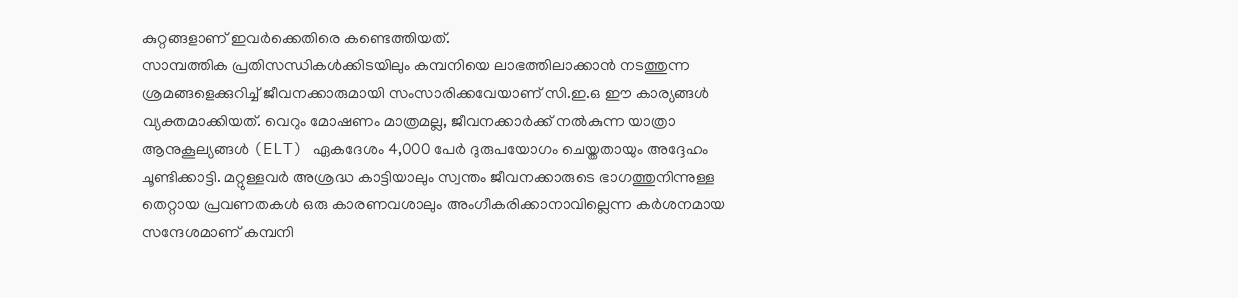കുറ്റങ്ങളാണ് ഇവർക്കെതിരെ കണ്ടെത്തിയത്.
സാമ്പത്തിക പ്രതിസന്ധികൾക്കിടയിലും കമ്പനിയെ ലാഭത്തിലാക്കാൻ നടത്തുന്ന ശ്രമങ്ങളെക്കുറിച്ച് ജീവനക്കാരുമായി സംസാരിക്കവേയാണ് സി.ഇ.ഒ ഈ കാര്യങ്ങൾ വ്യക്തമാക്കിയത്. വെറും മോഷണം മാത്രമല്ല, ജീവനക്കാർക്ക് നൽകുന്ന യാത്രാ ആനുകൂല്യങ്ങൾ (ELT) ഏകദേശം 4,000 പേർ ദുരുപയോഗം ചെയ്തതായും അദ്ദേഹം ചൂണ്ടിക്കാട്ടി. മറ്റുള്ളവർ അശ്രദ്ധ കാട്ടിയാലും സ്വന്തം ജീവനക്കാരുടെ ഭാഗത്തുനിന്നുള്ള തെറ്റായ പ്രവണതകൾ ഒരു കാരണവശാലും അംഗീകരിക്കാനാവില്ലെന്ന കർശനമായ സന്ദേശമാണ് കമ്പനി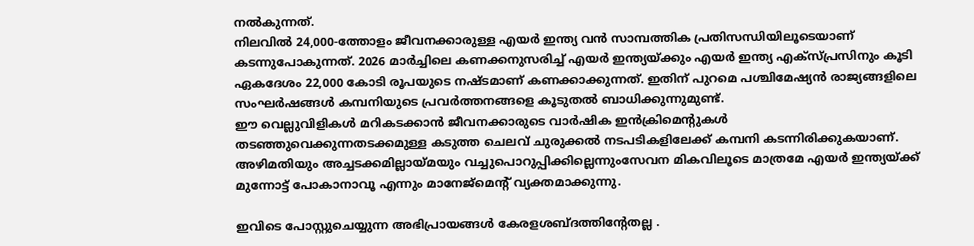നൽകുന്നത്.
നിലവിൽ 24,000-ത്തോളം ജീവനക്കാരുള്ള എയർ ഇന്ത്യ വൻ സാമ്പത്തിക പ്രതിസന്ധിയിലൂടെയാണ് കടന്നുപോകുന്നത്. 2026 മാർച്ചിലെ കണക്കനുസരിച്ച് എയർ ഇന്ത്യയ്ക്കും എയർ ഇന്ത്യ എക്സ്പ്രസിനും കൂടി ഏകദേശം 22,000 കോടി രൂപയുടെ നഷ്ടമാണ് കണക്കാക്കുന്നത്. ഇതിന് പുറമെ പശ്ചിമേഷ്യൻ രാജ്യങ്ങളിലെ സംഘർഷങ്ങൾ കമ്പനിയുടെ പ്രവർത്തനങ്ങളെ കൂടുതൽ ബാധിക്കുന്നുമുണ്ട്.
ഈ വെല്ലുവിളികൾ മറികടക്കാൻ ജീവനക്കാരുടെ വാർഷിക ഇൻക്രിമെന്റുകൾ തടഞ്ഞുവെക്കുന്നതടക്കമുള്ള കടുത്ത ചെലവ് ചുരുക്കൽ നടപടികളിലേക്ക് കമ്പനി കടന്നിരിക്കുകയാണ്. അഴിമതിയും അച്ചടക്കമില്ലായ്മയും വച്ചുപൊറുപ്പിക്കില്ലെന്നുംസേവന മികവിലൂടെ മാത്രമേ എയർ ഇന്ത്യയ്ക്ക് മുന്നോട്ട് പോകാനാവൂ എന്നും മാനേജ്‌മെന്റ് വ്യക്തമാക്കുന്നു.

ഇവിടെ പോസ്റ്റുചെയ്യുന്ന അഭിപ്രായങ്ങള്‍ കേരളശബ്‌ദത്തിന്റേതല്ല .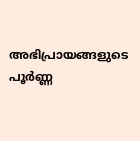അഭിപ്രായങ്ങളുടെ പൂര്‍ണ്ണ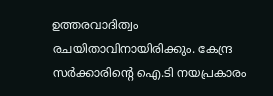ഉത്തരവാദിത്വം രചയിതാവിനായിരിക്കും. കേന്ദ്ര സർക്കാരിന്റെ ഐ.ടി നയപ്രകാരം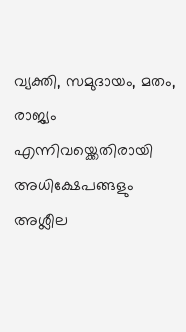വ്യക്തി, സമുദായം, മതം, രാജ്യം എന്നിവയ്ക്കെതിരായി അധിക്ഷേപങ്ങളും അശ്ലീല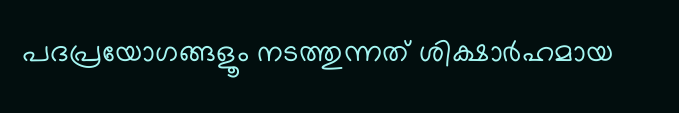പദപ്രയോഗങ്ങളൂം നടത്തുന്നത് ശിക്ഷാര്‍ഹമായ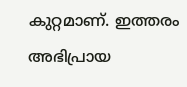കുറ്റമാണ്. ഇത്തരം അഭിപ്രായ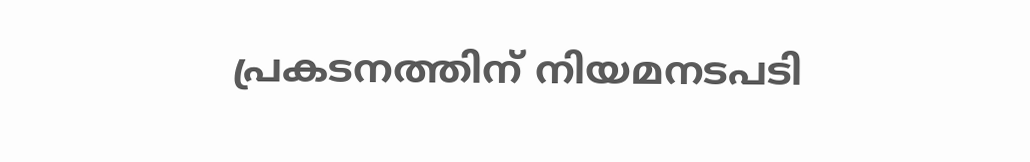പ്രകടനത്തിന് നിയമനടപടി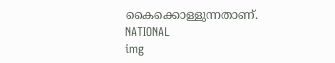കൈക്കൊള്ളുന്നതാണ്.
NATIONAL
img